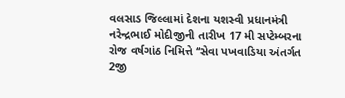વલસાડ જિલ્લામાં દેશના યશસ્વી પ્રધાનમંત્રી નરેન્દ્રભાઈ મોદીજીની તારીખ 17 મી સપ્ટેમ્બરના રોજ વર્ષગાંઠ નિમિત્તે ‘‘સેવા પખવાડિયા અંતર્ગત 2જી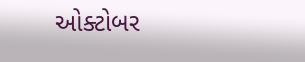ઓક્ટોબર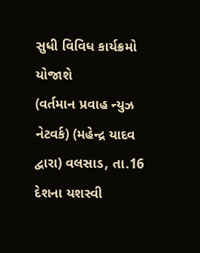સુધી વિવિધ કાર્યક્રમો યોજાશે
(વર્તમાન પ્રવાહ ન્યુઝ નેટવર્ક) (મહેન્દ્ર યાદવ દ્વારા) વલસાડ, તા.16 દેશના યશસ્વી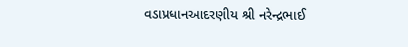વડાપ્રધાનઆદરણીય શ્રી નરેન્દ્રભાઈ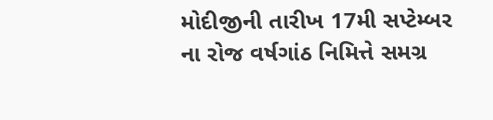મોદીજીની તારીખ 17મી સપ્ટેમ્બર ના રોજ વર્ષગાંઠ નિમિત્તે સમગ્ર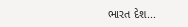ભારત દેશ...